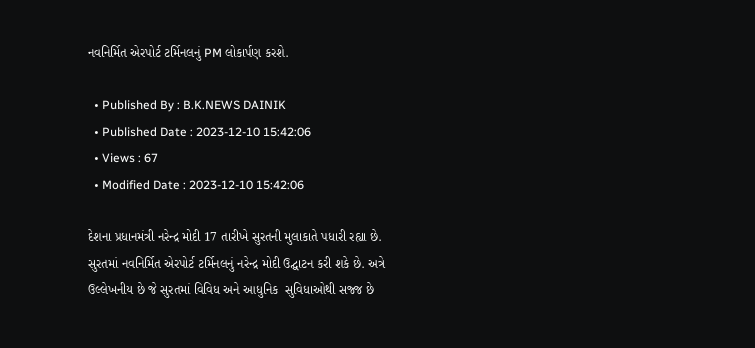નવનિર્મિત એરપોર્ટ ટર્મિનલનું PM લોકાર્પણ કરશે.

  • Published By : B.K.NEWS DAINIK
  • Published Date : 2023-12-10 15:42:06
  • Views : 67
  • Modified Date : 2023-12-10 15:42:06

દેશના પ્રધાનમંત્રી નરેન્દ્ર મોદી 17 તારીખે સુરતની મુલાકાતે પધારી રહ્યા છે. સુરતમાં નવનિર્મિત એરપોર્ટ ટર્મિનલનું નરેન્દ્ર મોદી ઉદ્ઘાટન કરી શકે છે. અત્રે ઉલ્લેખનીય છે જે સુરતમાં વિવિધ અને આધુનિક  સુવિધાઓથી સજ્જ છે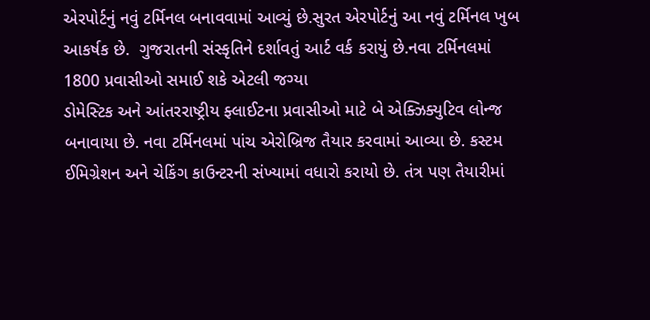એરપોર્ટનું નવું ટર્મિનલ બનાવવામાં આવ્યું છે.સુરત એરપોર્ટનું આ નવું ટર્મિનલ ખુબ આકર્ષક છે.  ગુજરાતની સંસ્કૃતિને દર્શાવતું આર્ટ વર્ક કરાયું છે.નવા ટર્મિનલમાં 1800 પ્રવાસીઓ સમાઈ શકે એટલી જગ્યા
ડોમેસ્ટિક અને આંતરરાષ્ટ્રીય ફ્લાઈટના પ્રવાસીઓ માટે બે એક્ઝિક્યુટિવ લોન્જ બનાવાયા છે. નવા ટર્મિનલમાં પાંચ એરોબ્રિજ તૈયાર કરવામાં આવ્યા છે. કસ્ટમ ઈમિગ્રેશન અને ચેકિંગ કાઉન્ટરની સંખ્યામાં વધારો કરાયો છે. તંત્ર પણ તૈયારીમાં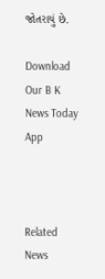જોતરાયું છે.

Download Our B K News Today App



Related News